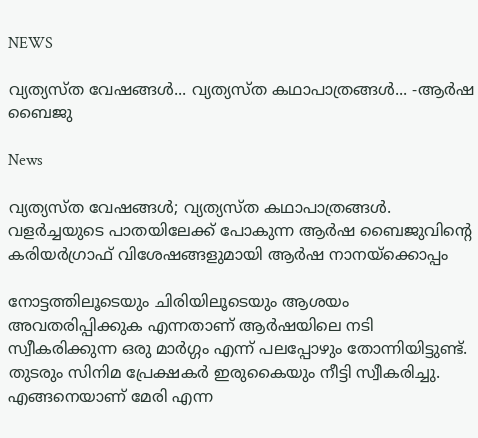NEWS

വ്യത്യസ്ത വേഷങ്ങള്‍... വ്യത്യസ്ത കഥാപാത്രങ്ങള്‍... -ആര്‍ഷ ബൈജു

News

വ്യത്യസ്ത വേഷങ്ങള്‍; വ്യത്യസ്ത കഥാപാത്രങ്ങള്‍. വളര്‍ച്ചയുടെ പാതയിലേക്ക് പോകുന്ന ആര്‍ഷ ബൈജുവിന്‍റെ കരിയര്‍ഗ്രാഫ് വിശേഷങ്ങളുമായി ആര്‍ഷ നാനയ്ക്കൊപ്പം

നോട്ടത്തിലൂടെയും ചിരിയിലൂടെയും ആശയം അവതരിപ്പിക്കുക എന്നതാണ് ആര്‍ഷയിലെ നടി സ്വീകരിക്കുന്ന ഒരു മാര്‍ഗ്ഗം എന്ന് പലപ്പോഴും തോന്നിയിട്ടുണ്ട്.  തുടരും സിനിമ പ്രേക്ഷകര്‍ ഇരുകൈയും നീട്ടി സ്വീകരിച്ചു. എങ്ങനെയാണ് മേരി എന്ന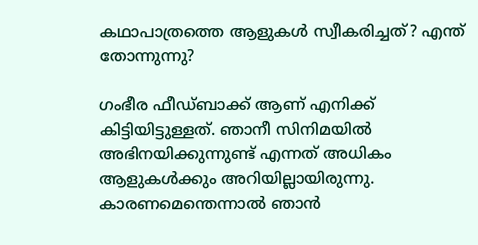കഥാപാത്രത്തെ ആളുകള്‍ സ്വീകരിച്ചത്? എന്ത് തോന്നുന്നു?

ഗംഭീര ഫീഡ്ബാക്ക് ആണ് എനിക്ക് കിട്ടിയിട്ടുള്ളത്. ഞാനീ സിനിമയില്‍ അഭിനയിക്കുന്നുണ്ട് എന്നത് അധികം ആളുകള്‍ക്കും അറിയില്ലായിരുന്നു. കാരണമെന്തെന്നാല്‍ ഞാന്‍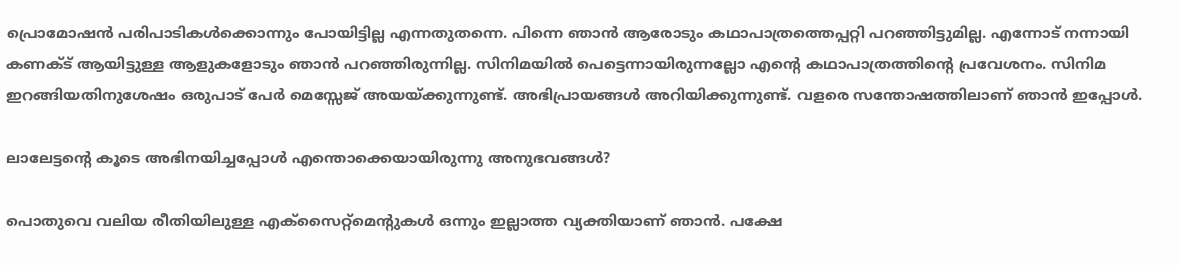പ്രൊമോഷന്‍ പരിപാടികള്‍ക്കൊന്നും പോയിട്ടില്ല എന്നതുതന്നെ. പിന്നെ ഞാന്‍ ആരോടും കഥാപാത്രത്തെപ്പറ്റി പറഞ്ഞിട്ടുമില്ല. എന്നോട് നന്നായി കണക്ട് ആയിട്ടുള്ള ആളുകളോടും ഞാന്‍ പറഞ്ഞിരുന്നില്ല. സിനിമയില്‍ പെട്ടെന്നായിരുന്നല്ലോ എന്‍റെ കഥാപാത്രത്തിന്‍റെ പ്രവേശനം. സിനിമ ഇറങ്ങിയതിനുശേഷം ഒരുപാട് പേര്‍ മെസ്സേജ് അയയ്ക്കുന്നുണ്ട്. അഭിപ്രായങ്ങള്‍ അറിയിക്കുന്നുണ്ട്. വളരെ സന്തോഷത്തിലാണ് ഞാന്‍ ഇപ്പോള്‍.

ലാലേട്ടന്‍റെ കൂടെ അഭിനയിച്ചപ്പോള്‍ എന്തൊക്കെയായിരുന്നു അനുഭവങ്ങള്‍?

പൊതുവെ വലിയ രീതിയിലുള്ള എക്സൈറ്റ്മെന്‍റുകള്‍ ഒന്നും ഇല്ലാത്ത വ്യക്തിയാണ് ഞാന്‍. പക്ഷേ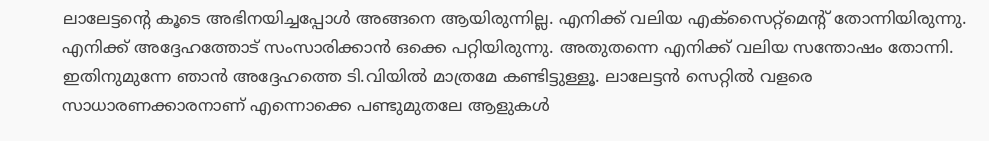ലാലേട്ടന്‍റെ കൂടെ അഭിനയിച്ചപ്പോള്‍ അങ്ങനെ ആയിരുന്നില്ല. എനിക്ക് വലിയ എക്സൈറ്റ്മെന്‍റ് തോന്നിയിരുന്നു. എനിക്ക് അദ്ദേഹത്തോട് സംസാരിക്കാന്‍ ഒക്കെ പറ്റിയിരുന്നു. അതുതന്നെ എനിക്ക് വലിയ സന്തോഷം തോന്നി. ഇതിനുമുന്നേ ഞാന്‍ അദ്ദേഹത്തെ ടി.വിയില്‍ മാത്രമേ കണ്ടിട്ടുള്ളൂ. ലാലേട്ടന്‍ സെറ്റില്‍ വളരെ സാധാരണക്കാരനാണ് എന്നൊക്കെ പണ്ടുമുതലേ ആളുകള്‍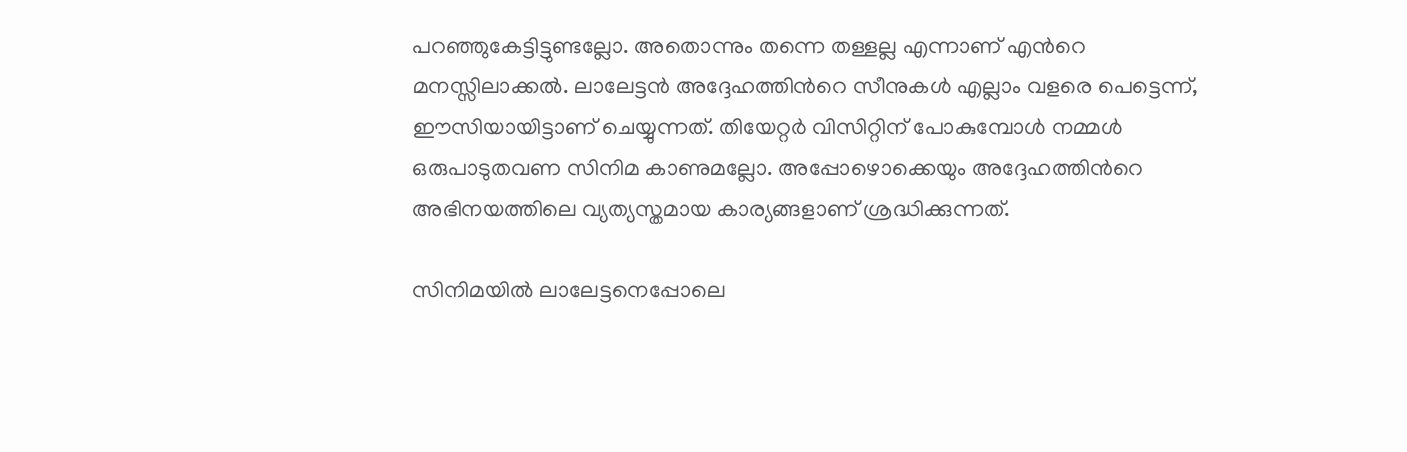പറഞ്ഞുകേട്ടിട്ടുണ്ടല്ലോ. അതൊന്നും തന്നെ തള്ളല്ല എന്നാണ് എന്‍റെ മനസ്സിലാക്കല്‍. ലാലേട്ടന്‍ അദ്ദേഹത്തിന്‍റെ സീനുകള്‍ എല്ലാം വളരെ പെട്ടെന്ന്, ഈസിയായിട്ടാണ് ചെയ്യുന്നത്. തിയേറ്റര്‍ വിസിറ്റിന് പോകുമ്പോള്‍ നമ്മള്‍ ഒരുപാടുതവണ സിനിമ കാണുമല്ലോ. അപ്പോഴൊക്കെയും അദ്ദേഹത്തിന്‍റെ അഭിനയത്തിലെ വ്യത്യസ്തമായ കാര്യങ്ങളാണ് ശ്രദ്ധിക്കുന്നത്.

സിനിമയില്‍ ലാലേട്ടനെപ്പോലെ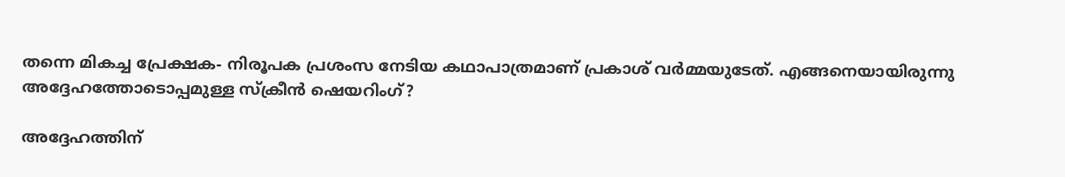തന്നെ മികച്ച പ്രേക്ഷക- നിരൂപക പ്രശംസ നേടിയ കഥാപാത്രമാണ് പ്രകാശ് വര്‍മ്മയുടേത്. എങ്ങനെയായിരുന്നു അദ്ദേഹത്തോടൊപ്പമുള്ള സ്ക്രീന്‍ ഷെയറിംഗ്?

അദ്ദേഹത്തിന്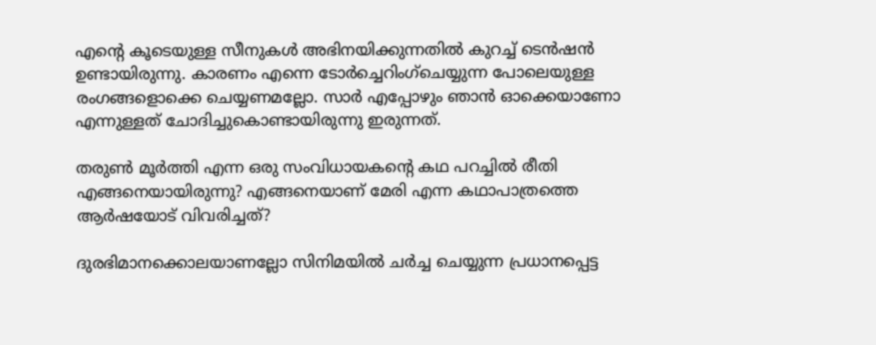എന്‍റെ കൂടെയുള്ള സീനുകള്‍ അഭിനയിക്കുന്നതില്‍ കുറച്ച് ടെന്‍ഷന്‍ ഉണ്ടായിരുന്നു. കാരണം എന്നെ ടോര്‍ച്ചെറിംഗ്ചെയ്യുന്ന പോലെയുള്ള രംഗങ്ങളൊക്കെ ചെയ്യണമല്ലോ. സാര്‍ എപ്പോഴും ഞാന്‍ ഓക്കെയാണോ എന്നുള്ളത് ചോദിച്ചുകൊണ്ടായിരുന്നു ഇരുന്നത്.

തരുണ്‍ മൂര്‍ത്തി എന്ന ഒരു സംവിധായകന്‍റെ കഥ പറച്ചില്‍ രീതി എങ്ങനെയായിരുന്നു? എങ്ങനെയാണ് മേരി എന്ന കഥാപാത്രത്തെ ആര്‍ഷയോട് വിവരിച്ചത്?

ദുരഭിമാനക്കൊലയാണല്ലോ സിനിമയില്‍ ചര്‍ച്ച ചെയ്യുന്ന പ്രധാനപ്പെട്ട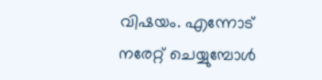വിഷയം. എന്നോട് നരേറ്റ് ചെയ്യുമ്പോള്‍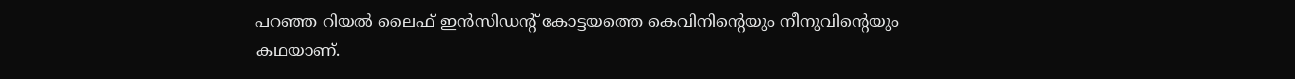പറഞ്ഞ റിയല്‍ ലൈഫ് ഇന്‍സിഡന്‍റ് കോട്ടയത്തെ കെവിനിന്‍റെയും നീനുവിന്‍റെയും കഥയാണ്.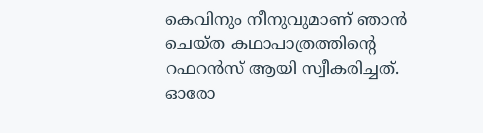കെവിനും നീനുവുമാണ് ഞാന്‍ ചെയ്ത കഥാപാത്രത്തിന്‍റെ റഫറന്‍സ് ആയി സ്വീകരിച്ചത്. ഓരോ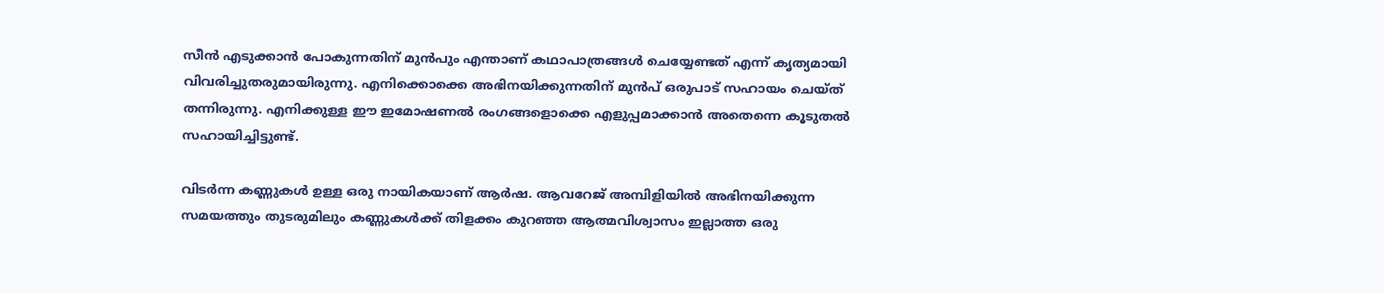സീന്‍ എടുക്കാന്‍ പോകുന്നതിന് മുന്‍പും എന്താണ് കഥാപാത്രങ്ങള്‍ ചെയ്യേണ്ടത് എന്ന് കൃത്യമായി വിവരിച്ചുതരുമായിരുന്നു. എനിക്കൊക്കെ അഭിനയിക്കുന്നതിന് മുന്‍പ് ഒരുപാട് സഹായം ചെയ്ത് തന്നിരുന്നു. എനിക്കുള്ള ഈ ഇമോഷണല്‍ രംഗങ്ങളൊക്കെ എളുപ്പമാക്കാന്‍ അതെന്നെ കൂടുതല്‍ സഹായിച്ചിട്ടുണ്ട്.

വിടര്‍ന്ന കണ്ണുകള്‍ ഉള്ള ഒരു നായികയാണ് ആര്‍ഷ. ആവറേജ് അമ്പിളിയില്‍ അഭിനയിക്കുന്ന സമയത്തും തുടരുമിലും കണ്ണുകള്‍ക്ക് തിളക്കം കുറഞ്ഞ ആത്മവിശ്വാസം ഇല്ലാത്ത ഒരു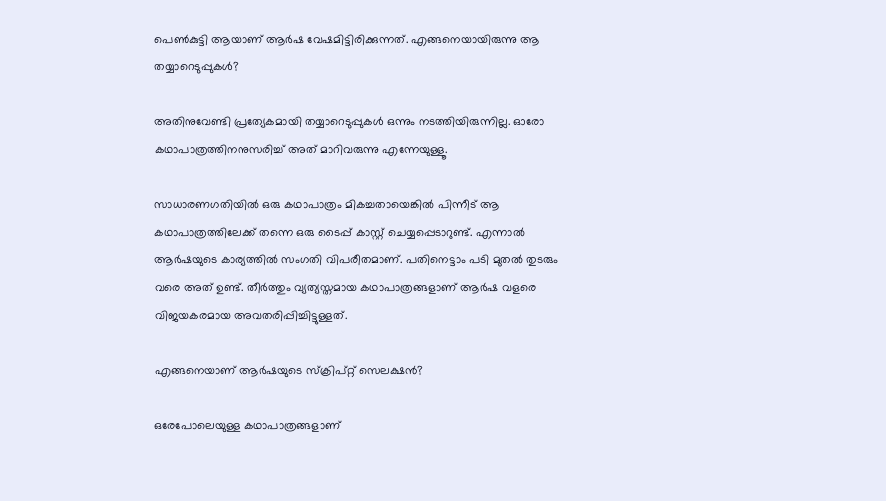പെണ്‍കുട്ടി ആയാണ് ആര്‍ഷ വേഷമിട്ടിരിക്കുന്നത്. എങ്ങനെയായിരുന്നു ആ തയ്യാറെടുപ്പുകള്‍?

അതിനുവേണ്ടി പ്രത്യേകമായി തയ്യാറെടുപ്പുകള്‍ ഒന്നും നടത്തിയിരുന്നില്ല. ഓരോ കഥാപാത്രത്തിനനുസരിച്ച് അത് മാറിവരുന്നു എന്നേയുള്ളൂ.

സാധാരണഗതിയില്‍ ഒരു കഥാപാത്രം മികച്ചതായെങ്കില്‍ പിന്നീട് ആ കഥാപാത്രത്തിലേക്ക് തന്നെ ഒരു ടൈപ്പ് കാസ്റ്റ് ചെയ്യപ്പെടാറുണ്ട്. എന്നാല്‍ ആര്‍ഷയുടെ കാര്യത്തില്‍ സംഗതി വിപരീതമാണ്. പതിനെട്ടാം പടി മുതല്‍ തുടരും വരെ അത് ഉണ്ട്. തീര്‍ത്തും വ്യത്യസ്തമായ കഥാപാത്രങ്ങളാണ് ആര്‍ഷ വളരെ വിജയകരമായ അവതരിപ്പിച്ചിട്ടുള്ളത്.

എങ്ങനെയാണ് ആര്‍ഷയുടെ സ്ക്രിപ്റ്റ് സെലക്ഷന്‍?

ഒരേപോലെയുള്ള കഥാപാത്രങ്ങളാണ്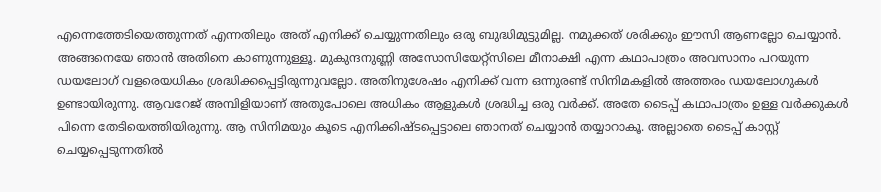എന്നെത്തേടിയെത്തുന്നത് എന്നതിലും അത് എനിക്ക് ചെയ്യുന്നതിലും ഒരു ബുദ്ധിമുട്ടുമില്ല. നമുക്കത് ശരിക്കും ഈസി ആണല്ലോ ചെയ്യാന്‍. അങ്ങനെയേ ഞാന്‍ അതിനെ കാണുന്നുള്ളൂ. മുകുന്ദനുണ്ണി അസോസിയേറ്റ്സിലെ മീനാക്ഷി എന്ന കഥാപാത്രം അവസാനം പറയുന്ന ഡയലോഗ് വളരെയധികം ശ്രദ്ധിക്കപ്പെട്ടിരുന്നുവല്ലോ. അതിനുശേഷം എനിക്ക് വന്ന ഒന്നുരണ്ട് സിനിമകളില്‍ അത്തരം ഡയലോഗുകള്‍ ഉണ്ടായിരുന്നു. ആവറേജ് അമ്പിളിയാണ് അതുപോലെ അധികം ആളുകള്‍ ശ്രദ്ധിച്ച ഒരു വര്‍ക്ക്. അതേ ടൈപ്പ് കഥാപാത്രം ഉള്ള വര്‍ക്കുകള്‍ പിന്നെ തേടിയെത്തിയിരുന്നു. ആ സിനിമയും കൂടെ എനിക്കിഷ്ടപ്പെട്ടാലെ ഞാനത് ചെയ്യാന്‍ തയ്യാറാകൂ. അല്ലാതെ ടൈപ്പ് കാസ്റ്റ് ചെയ്യപ്പെടുന്നതില്‍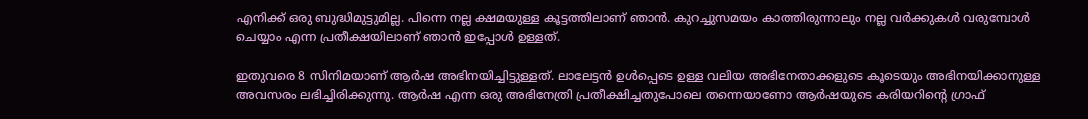എനിക്ക് ഒരു ബുദ്ധിമുട്ടുമില്ല. പിന്നെ നല്ല ക്ഷമയുള്ള കൂട്ടത്തിലാണ് ഞാന്‍. കുറച്ചുസമയം കാത്തിരുന്നാലും നല്ല വര്‍ക്കുകള്‍ വരുമ്പോള്‍ ചെയ്യാം എന്ന പ്രതീക്ഷയിലാണ് ഞാന്‍ ഇപ്പോള്‍ ഉള്ളത്.

ഇതുവരെ 8 സിനിമയാണ് ആര്‍ഷ അഭിനയിച്ചിട്ടുള്ളത്. ലാലേട്ടന്‍ ഉള്‍പ്പെടെ ഉള്ള വലിയ അഭിനേതാക്കളുടെ കൂടെയും അഭിനയിക്കാനുള്ള അവസരം ലഭിച്ചിരിക്കുന്നു. ആര്‍ഷ എന്ന ഒരു അഭിനേത്രി പ്രതീക്ഷിച്ചതുപോലെ തന്നെയാണോ ആര്‍ഷയുടെ കരിയറിന്‍റെ ഗ്രാഫ്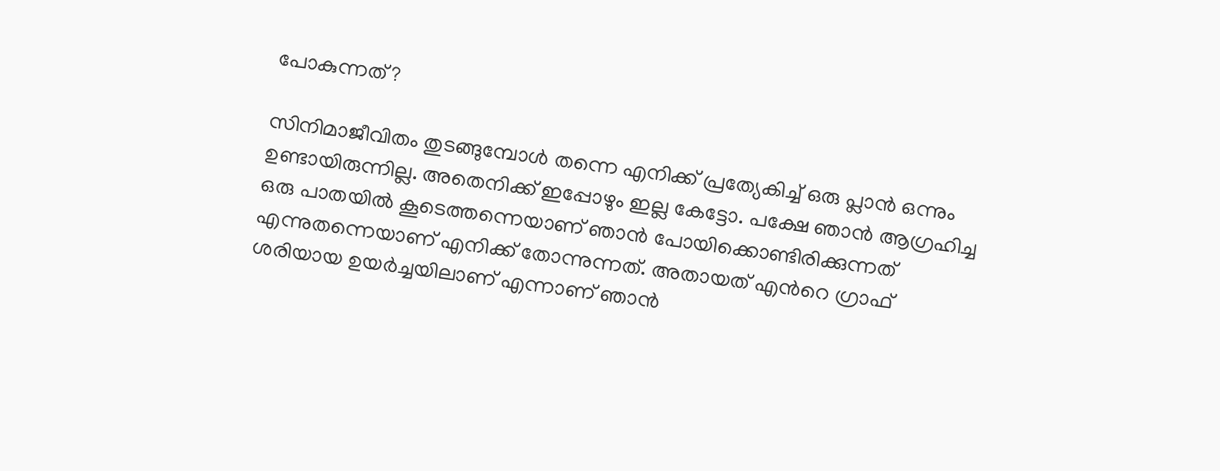പോകുന്നത്?

സിനിമാജീവിതം തുടങ്ങുമ്പോള്‍ തന്നെ എനിക്ക് പ്രത്യേകിച്ച് ഒരു പ്ലാന്‍ ഒന്നും ഉണ്ടായിരുന്നില്ല. അതെനിക്ക് ഇപ്പോഴും ഇല്ല കേട്ടോ. പക്ഷേ ഞാന്‍ ആഗ്രഹിച്ച ഒരു പാതയില്‍ കൂടെത്തന്നെയാണ് ഞാന്‍ പോയിക്കൊണ്ടിരിക്കുന്നത് എന്നുതന്നെയാണ് എനിക്ക് തോന്നുന്നത്. അതായത് എന്‍റെ ഗ്രാഫ് ശരിയായ ഉയര്‍ച്ചയിലാണ് എന്നാണ് ഞാന്‍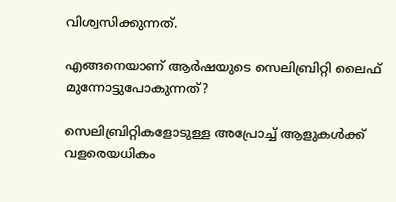വിശ്വസിക്കുന്നത്.

എങ്ങനെയാണ് ആര്‍ഷയുടെ സെലിബ്രിറ്റി ലൈഫ് മുന്നോട്ടുപോകുന്നത്?

സെലിബ്രിറ്റികളോടുള്ള അപ്രോച്ച് ആളുകള്‍ക്ക് വളരെയധികം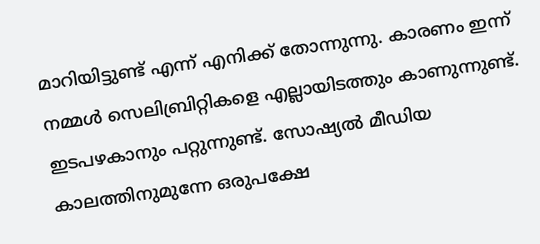മാറിയിട്ടുണ്ട് എന്ന് എനിക്ക് തോന്നുന്നു. കാരണം ഇന്ന് നമ്മള്‍ സെലിബ്രിറ്റികളെ എല്ലായിടത്തും കാണുന്നുണ്ട്. ഇടപഴകാനും പറ്റുന്നുണ്ട്. സോഷ്യല്‍ മീഡിയ കാലത്തിനുമുന്നേ ഒരുപക്ഷേ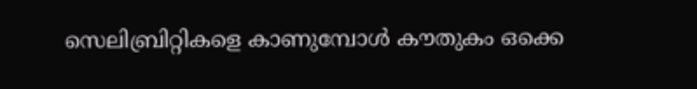സെലിബ്രിറ്റികളെ കാണുമ്പോള്‍ കൗതുകം ഒക്കെ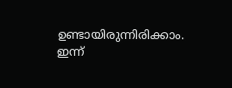ഉണ്ടായിരുന്നിരിക്കാം. ഇന്ന്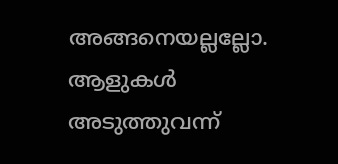അങ്ങനെയല്ലല്ലോ. ആളുകള്‍ അടുത്തുവന്ന്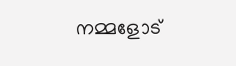നമ്മളോട്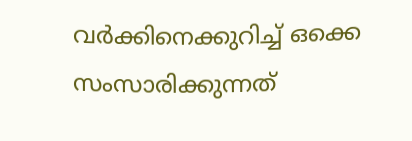വര്‍ക്കിനെക്കുറിച്ച് ഒക്കെ സംസാരിക്കുന്നത്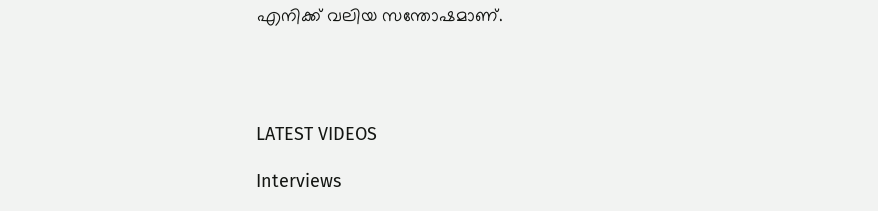എനിക്ക് വലിയ സന്തോഷമാണ്.




LATEST VIDEOS

Interviews